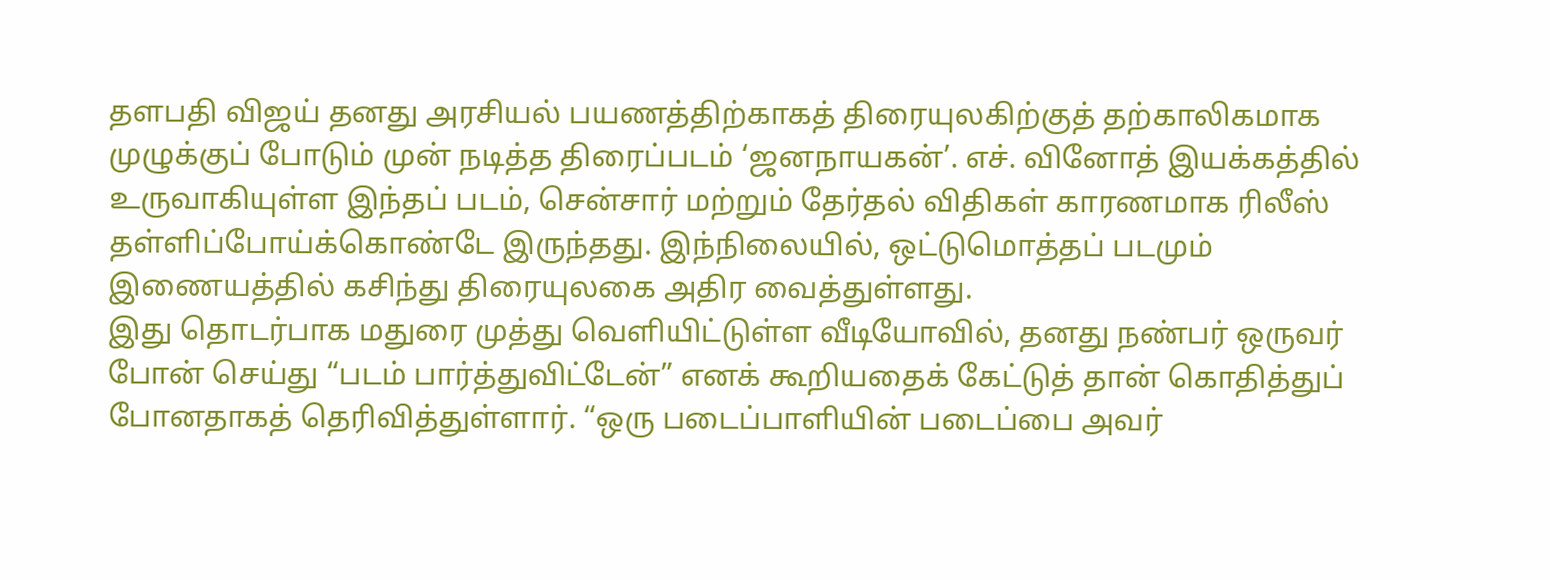தளபதி விஜய் தனது அரசியல் பயணத்திற்காகத் திரையுலகிற்குத் தற்காலிகமாக முழுக்குப் போடும் முன் நடித்த திரைப்படம் ‘ஜனநாயகன்’. எச். வினோத் இயக்கத்தில் உருவாகியுள்ள இந்தப் படம், சென்சார் மற்றும் தேர்தல் விதிகள் காரணமாக ரிலீஸ் தள்ளிப்போய்க்கொண்டே இருந்தது. இந்நிலையில், ஒட்டுமொத்தப் படமும் இணையத்தில் கசிந்து திரையுலகை அதிர வைத்துள்ளது.
இது தொடர்பாக மதுரை முத்து வெளியிட்டுள்ள வீடியோவில், தனது நண்பர் ஒருவர் போன் செய்து “படம் பார்த்துவிட்டேன்” எனக் கூறியதைக் கேட்டுத் தான் கொதித்துப் போனதாகத் தெரிவித்துள்ளார். “ஒரு படைப்பாளியின் படைப்பை அவர்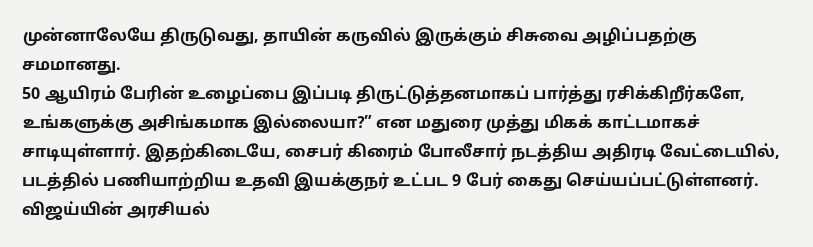முன்னாலேயே திருடுவது, தாயின் கருவில் இருக்கும் சிசுவை அழிப்பதற்கு சமமானது.
50 ஆயிரம் பேரின் உழைப்பை இப்படி திருட்டுத்தனமாகப் பார்த்து ரசிக்கிறீர்களே, உங்களுக்கு அசிங்கமாக இல்லையா?” என மதுரை முத்து மிகக் காட்டமாகச் சாடியுள்ளார். இதற்கிடையே, சைபர் கிரைம் போலீசார் நடத்திய அதிரடி வேட்டையில், படத்தில் பணியாற்றிய உதவி இயக்குநர் உட்பட 9 பேர் கைது செய்யப்பட்டுள்ளனர்.
விஜய்யின் அரசியல்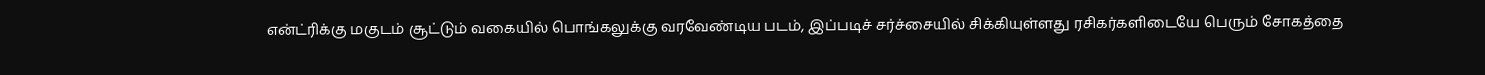என்ட்ரிக்கு மகுடம் சூட்டும் வகையில் பொங்கலுக்கு வரவேண்டிய படம், இப்படிச் சர்ச்சையில் சிக்கியுள்ளது ரசிகர்களிடையே பெரும் சோகத்தை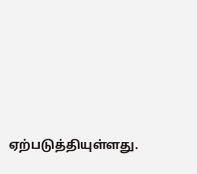ஏற்படுத்தியுள்ளது.